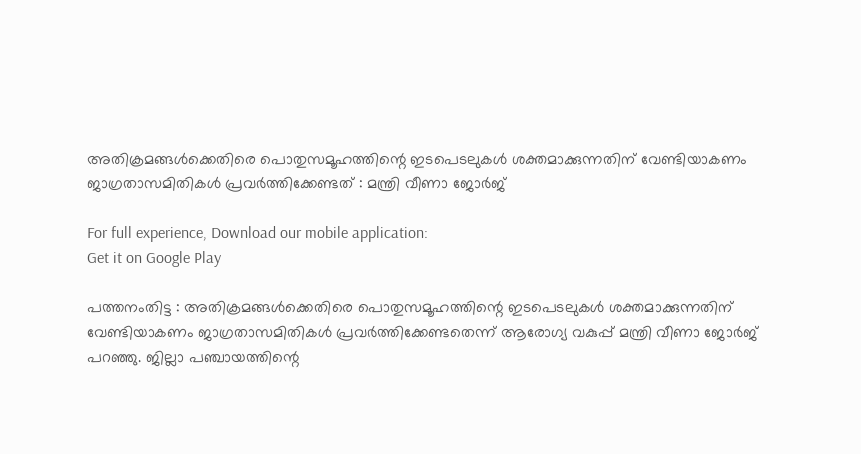അതിക്രമങ്ങള്‍ക്കെതിരെ പൊതുസമൂഹത്തിന്റെ ഇടപെടലുകള്‍ ശക്തമാക്കുന്നതിന് വേണ്ടിയാകണം ജാഗ്രതാസമിതികള്‍ പ്രവര്‍ത്തിക്കേണ്ടത് : മന്ത്രി വീണാ ജോര്‍ജ്

For full experience, Download our mobile application:
Get it on Google Play

പത്തനംതിട്ട : അതിക്രമങ്ങള്‍ക്കെതിരെ പൊതുസമൂഹത്തിന്റെ ഇടപെടലുകള്‍ ശക്തമാക്കുന്നതിന് വേണ്ടിയാകണം ജാഗ്രതാസമിതികള്‍ പ്രവര്‍ത്തിക്കേണ്ടതെന്ന് ആരോഗ്യ വകുപ്പ് മന്ത്രി വീണാ ജോര്‍ജ് പറഞ്ഞു. ജില്ലാ പഞ്ചായത്തിന്റെ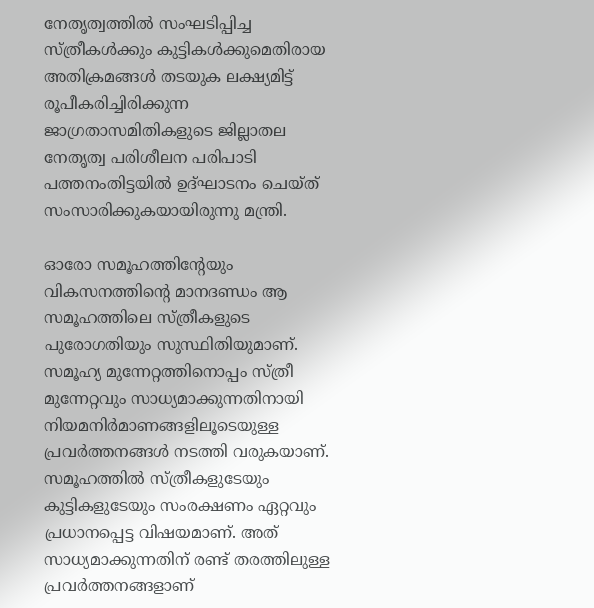നേതൃത്വത്തില്‍ സംഘടിപ്പിച്ച സ്ത്രീകള്‍ക്കും കുട്ടികള്‍ക്കുമെതിരായ അതിക്രമങ്ങള്‍ തടയുക ലക്ഷ്യമിട്ട് രൂപീകരിച്ചിരിക്കുന്ന ജാഗ്രതാസമിതികളുടെ ജില്ലാതല നേതൃത്വ പരിശീലന പരിപാടി പത്തനംതിട്ടയില്‍ ഉദ്ഘാടനം ചെയ്ത് സംസാരിക്കുകയായിരുന്നു മന്ത്രി.

ഓരോ സമൂഹത്തിന്റേയും വികസനത്തിന്റെ മാനദണ്ഡം ആ സമൂഹത്തിലെ സ്ത്രീകളുടെ പുരോഗതിയും സുസ്ഥിതിയുമാണ്. സമൂഹ്യ മുന്നേറ്റത്തിനൊപ്പം സ്ത്രീ മുന്നേറ്റവും സാധ്യമാക്കുന്നതിനായി നിയമനിര്‍മാണങ്ങളിലൂടെയുള്ള പ്രവര്‍ത്തനങ്ങള്‍ നടത്തി വരുകയാണ്. സമൂഹത്തില്‍ സ്ത്രീകളുടേയും കുട്ടികളുടേയും സംരക്ഷണം ഏറ്റവും പ്രധാനപ്പെട്ട വിഷയമാണ്. അത് സാധ്യമാക്കുന്നതിന് രണ്ട് തരത്തിലുള്ള പ്രവര്‍ത്തനങ്ങളാണ്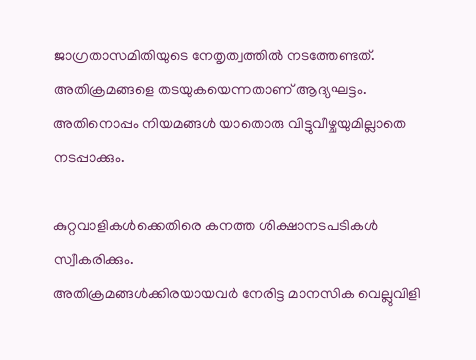ജാഗ്രതാസമിതിയുടെ നേതൃത്വത്തില്‍ നടത്തേണ്ടത്. അതിക്രമങ്ങളെ തടയുകയെന്നതാണ് ആദ്യഘട്ടം. അതിനൊപ്പം നിയമങ്ങള്‍ യാതൊരു വിട്ടുവീഴ്ചയുമില്ലാതെ നടപ്പാക്കും.

കുറ്റവാളികള്‍ക്കെതിരെ കനത്ത ശിക്ഷാനടപടികള്‍ സ്വീകരിക്കും.
അതിക്രമങ്ങള്‍ക്കിരയായവര്‍ നേരിട്ട മാനസിക വെല്ലുവിളി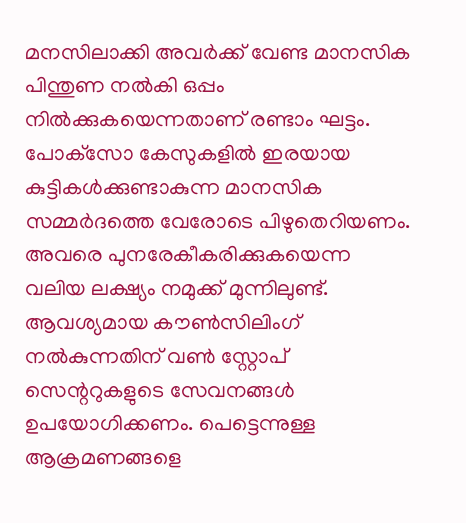മനസിലാക്കി അവര്‍ക്ക് വേണ്ട മാനസിക പിന്തുണ നല്‍കി ഒപ്പം നില്‍ക്കുകയെന്നതാണ് രണ്ടാം ഘട്ടം. പോക്‌സോ കേസുകളില്‍ ഇരയായ കുട്ടികള്‍ക്കുണ്ടാകുന്ന മാനസിക സമ്മര്‍ദത്തെ വേരോടെ പിഴുതെറിയണം. അവരെ പുനരേകീകരിക്കുകയെന്ന വലിയ ലക്ഷ്യം നമുക്ക് മുന്നിലുണ്ട്. ആവശ്യമായ കൗണ്‍സിലിംഗ് നല്‍കുന്നതിന് വണ്‍ സ്റ്റോപ് സെന്ററുകളുടെ സേവനങ്ങള്‍ ഉപയോഗിക്കണം. പെട്ടെന്നുള്ള ആക്രമണങ്ങളെ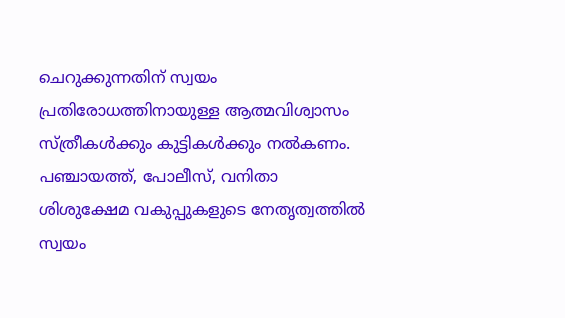ചെറുക്കുന്നതിന് സ്വയം പ്രതിരോധത്തിനായുള്ള ആത്മവിശ്വാസം സ്ത്രീകള്‍ക്കും കുട്ടികള്‍ക്കും നല്‍കണം. പഞ്ചായത്ത്, പോലീസ്, വനിതാ ശിശുക്ഷേമ വകുപ്പുകളുടെ നേതൃത്വത്തില്‍ സ്വയം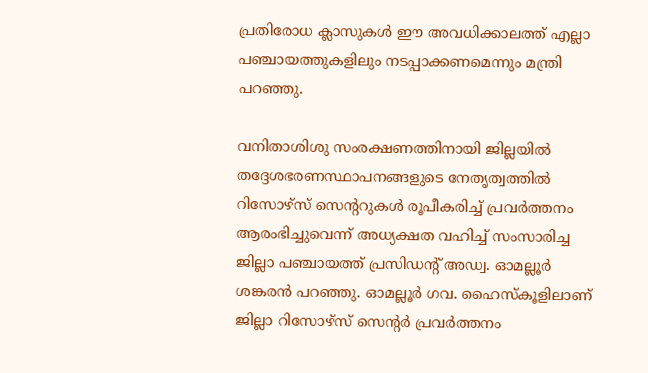പ്രതിരോധ ക്ലാസുകള്‍ ഈ അവധിക്കാലത്ത് എല്ലാ പഞ്ചായത്തുകളിലും നടപ്പാക്കണമെന്നും മന്ത്രി പറഞ്ഞു.

വനിതാശിശു സംരക്ഷണത്തിനായി ജില്ലയില്‍ തദ്ദേശഭരണസ്ഥാപനങ്ങളുടെ നേതൃത്വത്തില്‍ റിസോഴ്‌സ് സെന്ററുകള്‍ രൂപീകരിച്ച് പ്രവര്‍ത്തനം ആരംഭിച്ചുവെന്ന് അധ്യക്ഷത വഹിച്ച് സംസാരിച്ച ജില്ലാ പഞ്ചായത്ത് പ്രസിഡന്റ് അഡ്വ. ഓമല്ലൂര്‍ ശങ്കരന്‍ പറഞ്ഞു. ഓമല്ലൂര്‍ ഗവ. ഹൈസ്‌കൂളിലാണ് ജില്ലാ റിസോഴ്‌സ് സെന്റര്‍ പ്രവര്‍ത്തനം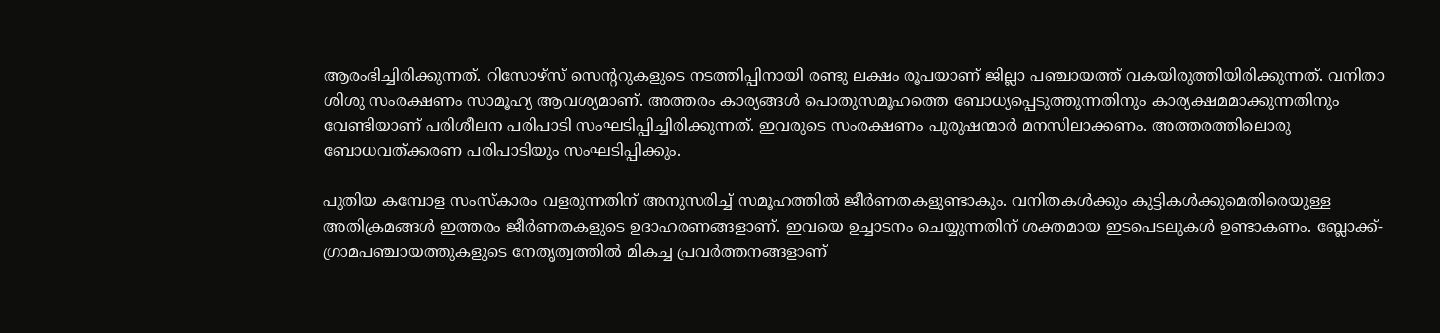ആരംഭിച്ചിരിക്കുന്നത്. റിസോഴ്‌സ് സെന്ററുകളുടെ നടത്തിപ്പിനായി രണ്ടു ലക്ഷം രൂപയാണ് ജില്ലാ പഞ്ചായത്ത് വകയിരുത്തിയിരിക്കുന്നത്. വനിതാ ശിശു സംരക്ഷണം സാമൂഹ്യ ആവശ്യമാണ്. അത്തരം കാര്യങ്ങള്‍ പൊതുസമൂഹത്തെ ബോധ്യപ്പെടുത്തുന്നതിനും കാര്യക്ഷമമാക്കുന്നതിനും വേണ്ടിയാണ് പരിശീലന പരിപാടി സംഘടിപ്പിച്ചിരിക്കുന്നത്. ഇവരുടെ സംരക്ഷണം പുരുഷന്മാര്‍ മനസിലാക്കണം. അത്തരത്തിലൊരു ബോധവത്ക്കരണ പരിപാടിയും സംഘടിപ്പിക്കും.

പുതിയ കമ്പോള സംസ്‌കാരം വളരുന്നതിന് അനുസരിച്ച് സമൂഹത്തില്‍ ജീര്‍ണതകളുണ്ടാകും. വനിതകള്‍ക്കും കുട്ടികള്‍ക്കുമെതിരെയുള്ള അതിക്രമങ്ങള്‍ ഇത്തരം ജീര്‍ണതകളുടെ ഉദാഹരണങ്ങളാണ്. ഇവയെ ഉച്ചാടനം ചെയ്യുന്നതിന് ശക്തമായ ഇടപെടലുകള്‍ ഉണ്ടാകണം. ബ്ലോക്ക്- ഗ്രാമപഞ്ചായത്തുകളുടെ നേതൃത്വത്തില്‍ മികച്ച പ്രവര്‍ത്തനങ്ങളാണ്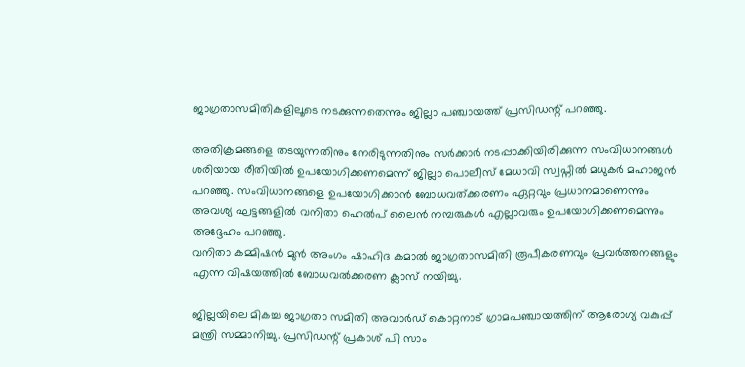ജാഗ്രതാസമിതികളിലൂടെ നടക്കുന്നതെന്നും ജില്ലാ പഞ്ചായത്ത് പ്രസിഡന്റ് പറഞ്ഞു.

അതിക്രമങ്ങളെ തടയുന്നതിനും നേരിടുന്നതിനും സര്‍ക്കാര്‍ നടപ്പാക്കിയിരിക്കുന്ന സംവിധാനങ്ങള്‍ ശരിയായ രീതിയില്‍ ഉപയോഗിക്കണമെന്ന് ജില്ലാ പൊലീസ് മേധാവി സ്വപ്നില്‍ മധുകര്‍ മഹാജന്‍ പറഞ്ഞു. സംവിധാനങ്ങളെ ഉപയോഗിക്കാന്‍ ബോധവത്ക്കരണം ഏറ്റവും പ്രധാനമാണെന്നും അവശ്യ ഘട്ടങ്ങളില്‍ വനിതാ ഹെല്‍പ് ലൈന്‍ നമ്പരുകള്‍ എല്ലാവരും ഉപയോഗിക്കണമെന്നും അദ്ദേഹം പറഞ്ഞു.
വനിതാ കമ്മിഷന്‍ മുന്‍ അംഗം ഷാഹിദ കമാല്‍ ജാഗ്രതാസമിതി രൂപീകരണവും പ്രവര്‍ത്തനങ്ങളും എന്ന വിഷയത്തില്‍ ബോധവല്‍ക്കരണ ക്ലാസ് നയിച്ചു.

ജില്ലയിലെ മികച്ച ജാഗ്രതാ സമിതി അവാര്‍ഡ് കൊറ്റനാട് ഗ്രാമപഞ്ചായത്തിന് ആരോഗ്യ വകുപ്പ് മന്ത്രി സമ്മാനിച്ചു. പ്രസിഡന്റ് പ്രകാശ് പി സാം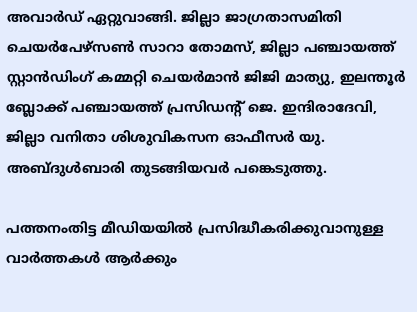അവാര്‍ഡ് ഏറ്റുവാങ്ങി. ജില്ലാ ജാഗ്രതാസമിതി ചെയര്‍പേഴ്‌സണ്‍ സാറാ തോമസ്, ജില്ലാ പഞ്ചായത്ത് സ്റ്റാന്‍ഡിംഗ് കമ്മറ്റി ചെയര്‍മാന്‍ ജിജി മാത്യു, ഇലന്തൂര്‍ ബ്ലോക്ക് പഞ്ചായത്ത് പ്രസിഡന്റ് ജെ. ഇന്ദിരാദേവി, ജില്ലാ വനിതാ ശിശുവികസന ഓഫീസര്‍ യു. അബ്ദുള്‍ബാരി തുടങ്ങിയവര്‍ പങ്കെടുത്തു.

പത്തനംതിട്ട മീഡിയയില്‍ പ്രസിദ്ധീകരിക്കുവാനുള്ള വാര്‍ത്തകള്‍ ആര്‍ക്കും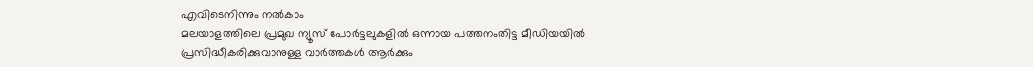എവിടെനിന്നും നല്‍കാം
മലയാളത്തിലെ പ്രമുഖ ന്യൂസ് പോര്‍ട്ടലുകളില്‍ ഒന്നായ പത്തനംതിട്ട മീഡിയയില്‍ പ്രസിദ്ധീകരിക്കുവാനുള്ള വാര്‍ത്തകള്‍ ആര്‍ക്കും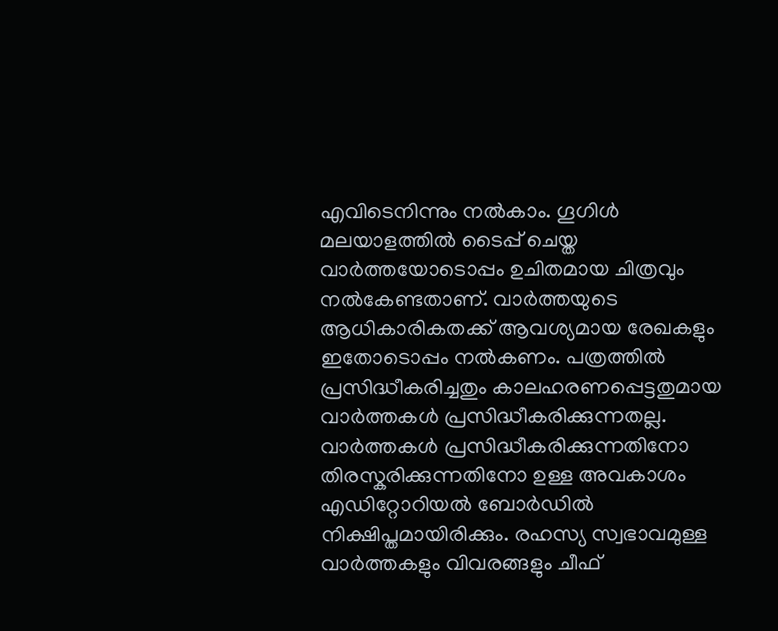എവിടെനിന്നും നല്‍കാം. ഗൂഗിള്‍ മലയാളത്തില്‍ ടൈപ്പ് ചെയ്ത വാര്‍ത്തയോടൊപ്പം ഉചിതമായ ചിത്രവും നല്‍കേണ്ടതാണ്. വാര്‍ത്തയുടെ ആധികാരികതക്ക് ആവശ്യമായ രേഖകളും ഇതോടൊപ്പം നല്‍കണം. പത്രത്തില്‍ പ്രസിദ്ധീകരിച്ചതും കാലഹരണപ്പെട്ടതുമായ വാര്‍ത്തകള്‍ പ്രസിദ്ധീകരിക്കുന്നതല്ല. വാര്‍ത്തകള്‍ പ്രസിദ്ധീകരിക്കുന്നതിനോ തിരസ്കരിക്കുന്നതിനോ ഉള്ള അവകാശം  എഡിറ്റോറിയല്‍ ബോര്‍ഡില്‍ നിക്ഷിപ്തമായിരിക്കും. രഹസ്യ സ്വഭാവമുള്ള വാര്‍ത്തകളും വിവരങ്ങളും ചീഫ്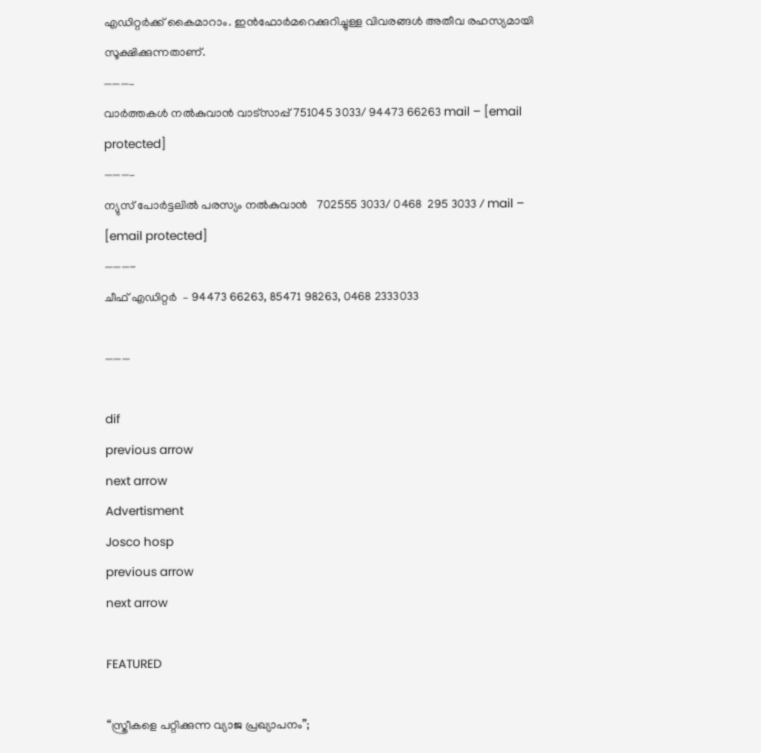എഡിറ്റര്‍ക്ക് കൈമാറാം. ഇന്‍ഫോര്‍മറെക്കുറിച്ചുള്ള വിവരങ്ങള്‍ അതീവ രഹസ്യമായി സൂക്ഷിക്കുന്നതാണ്.
———–
വാര്‍ത്തകള്‍ നല്‍കുവാന്‍ വാട്സാപ്പ് 751045 3033/ 94473 66263 mail – [email protected]
———–
ന്യുസ് പോര്‍ട്ടലില്‍ പരസ്യം നല്‍കുവാന്‍   702555 3033/ 0468  295 3033 / mail – [email protected]
———-
ചീഫ് എഡിറ്റര്‍  – 94473 66263, 85471 98263, 0468 2333033

———

dif
previous arrow
next arrow
Advertisment
Josco hosp
previous arrow
next arrow

FEATURED

“സ്ത്രീകളെ പറ്റിക്കുന്ന വ്യാജ പ്രഖ്യാപനം”;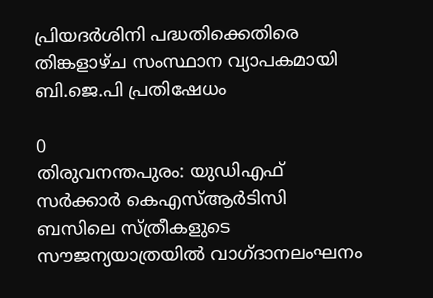പ്രിയദർശിനി പദ്ധതിക്കെതിരെ തിങ്കളാഴ്ച സംസ്ഥാന വ്യാപകമായി ബി.ജെ.പി പ്രതിഷേധം

0
തിരുവനന്തപുരം: യുഡിഎഫ് സർക്കാർ കെഎസ്ആർടിസി ബസിലെ സ്ത്രീകളുടെ സൗജന്യയാത്രയിൽ വാഗ്ദാനലംഘനം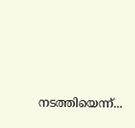നടത്തിയെന്ന്...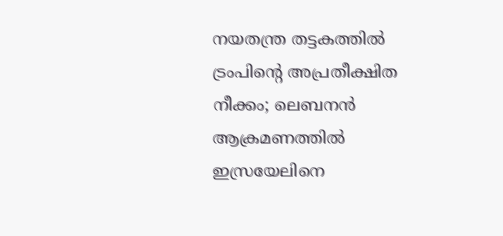നയതന്ത്ര തട്ടകത്തിൽ ട്രംപിന്റെ അപ്രതീക്ഷിത നീക്കം; ലെബനൻ ആക്രമണത്തിൽ ഇസ്രയേലിനെ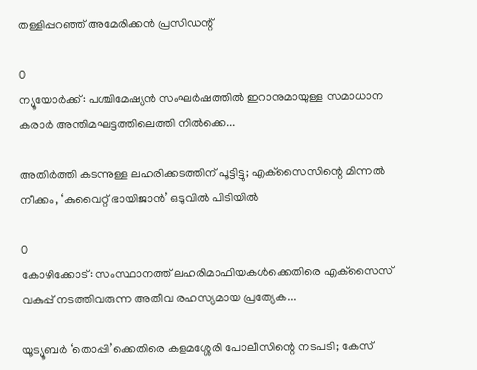തള്ളിപ്പറഞ്ഞ് അമേരിക്കൻ പ്രസിഡന്റ്

0
ന്യൂയോർക്ക്: പശ്ചിമേഷ്യൻ സംഘർഷത്തിൽ ഇറാനുമായുള്ള സമാധാന കരാർ അന്തിമഘട്ടത്തിലെത്തി നിൽക്കെ...

അതിർത്തി കടന്നുള്ള ലഹരിക്കടത്തിന് പൂട്ടിട്ടു; എക്‌സൈസിന്റെ മിന്നൽ നീക്കം, ‘കുവൈറ്റ് ഭായിജാൻ’ ഒടുവിൽ പിടിയിൽ

0
കോഴിക്കോട്: സംസ്ഥാനത്ത് ലഹരിമാഫിയകൾക്കെതിരെ എക്‌സൈസ് വകുപ്പ് നടത്തിവരുന്ന അതീവ രഹസ്യമായ പ്രത്യേക...

യൂട്യൂബർ ‘തൊപ്പി’ക്കെതിരെ കളമശ്ശേരി പോലീസിന്റെ നടപടി; കേസ്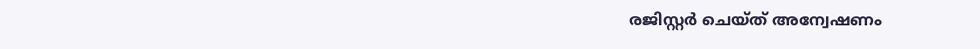രജിസ്റ്റർ ചെയ്ത് അന്വേഷണം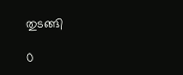തുടങ്ങി

0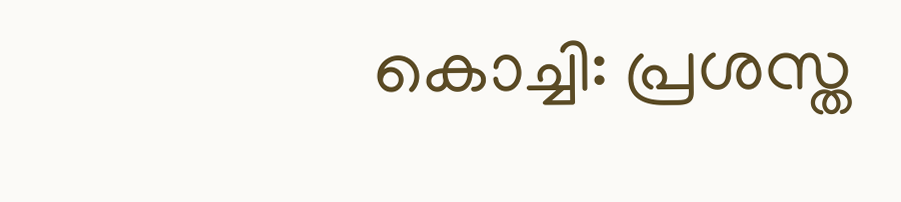കൊച്ചി: പ്രശസ്ത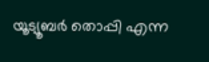യൂട്യൂബര്‍ തൊപ്പി എന്ന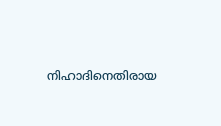നിഹാദിനെതിരായ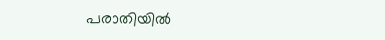പരാതിയില്‍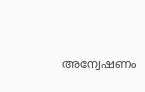അന്വേഷണം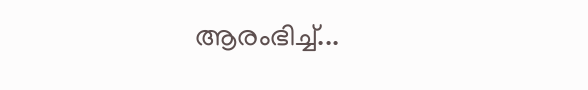ആരംഭിച്ച്...